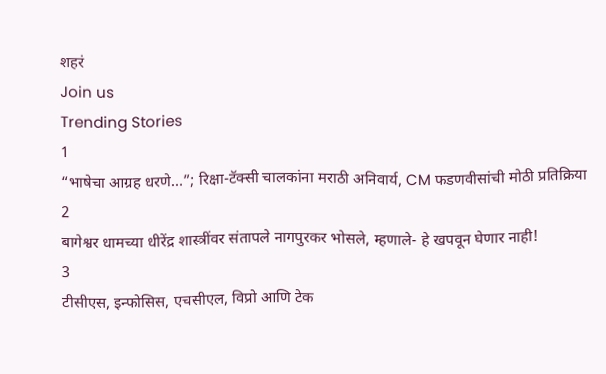शहरं
Join us
Trending Stories
1
“भाषेचा आग्रह धरणे…”; रिक्षा-टॅक्सी चालकांना मराठी अनिवार्य, CM फडणवीसांची मोठी प्रतिक्रिया
2
बागेश्वर धामच्या धीरेंद्र शास्त्रींवर संतापले नागपुरकर भोसले, म्हणाले- हे खपवून घेणार नाही!
3
टीसीएस, इन्‍फोसिस, एचसीएल, विप्रो आणि टेक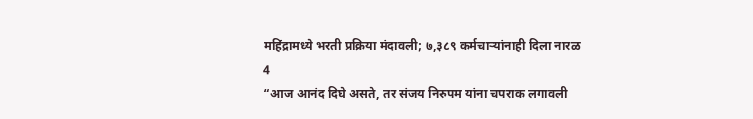महिंद्रामध्ये भरती प्रक्रिया मंदावली; ७,३८९ कर्मचाऱ्यांनाही दिला नारळ
4
“आज आनंद दिघे असते, तर संजय निरुपम यांना चपराक लगावली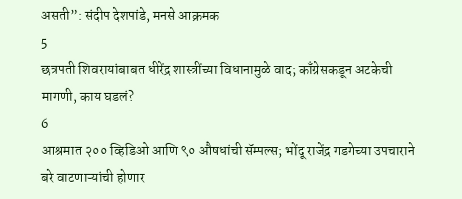असती”: संदीप देशपांडे, मनसे आक्रमक
5
छत्रपती शिवरायांबाबत धीरेंद्र शास्त्रींच्या विधानामुळे वाद; काँग्रेसकडून अटकेची मागणी, काय घडलं?
6
आश्रमात २०० व्हिडिओ आणि ९० औषधांची सॅम्पल्स; भोंदू राजेंद्र गडगेच्या उपचाराने बरे वाटणाऱ्यांची होणार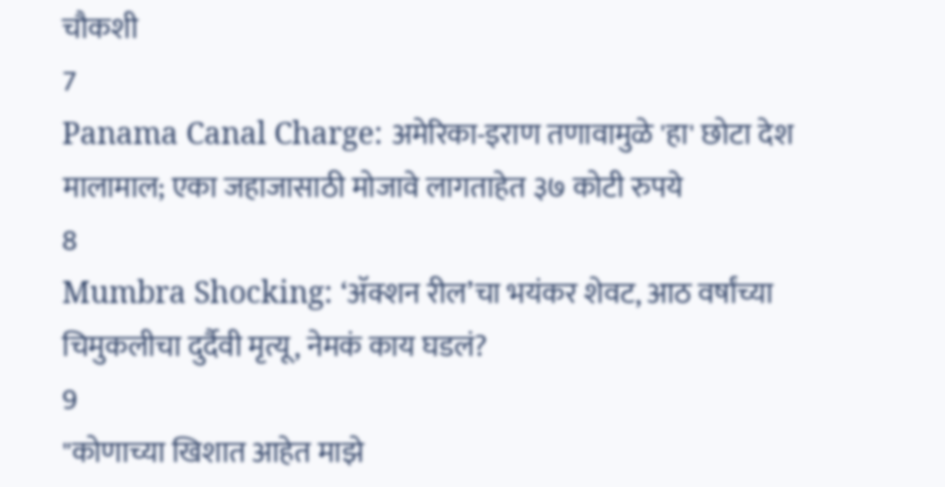चौकशी
7
Panama Canal Charge: अमेरिका-इराण तणावामुळे 'हा' छोटा देश मालामाल; एका जहाजासाठी मोजावे लागताहेत ३७ कोटी रुपये
8
Mumbra Shocking: ‘ॲक्शन रील’चा भयंकर शेवट, आठ वर्षांच्या चिमुकलीचा दुर्दैवी मृत्यू, नेमकं काय घडलं?
9
"कोणाच्या खिशात आहेत माझे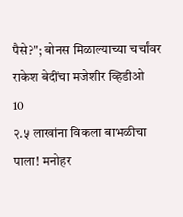पैसे?"; बोनस मिळाल्याच्या चर्चांवर राकेश बेदींचा मजेशीर व्हिडीओ
10
२.५ लाखांना विकला बाभळीचा पाला! मनोहर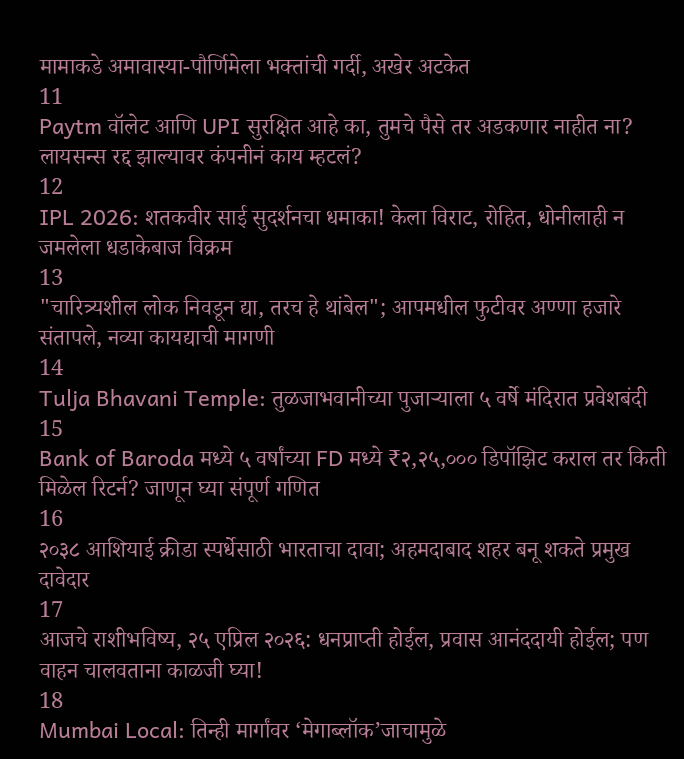मामाकडे अमावास्या-पौर्णिमेला भक्तांची गर्दी, अखेर अटकेत
11
Paytm वॉलेट आणि UPI सुरक्षित आहे का, तुमचे पैसे तर अडकणार नाहीत ना? लायसन्स रद्द झाल्यावर कंपनीनं काय म्हटलं?
12
IPL 2026: शतकवीर साई सुदर्शनचा धमाका! केला विराट, रोहित, धोनीलाही न जमलेला धडाकेबाज विक्रम
13
"चारित्र्यशील लोक निवडून द्या, तरच हे थांबेल"; आपमधील फुटीवर अण्णा हजारे संतापले, नव्या कायद्याची मागणी
14
Tulja Bhavani Temple: तुळजाभवानीच्या पुजाऱ्याला ५ वर्षे मंदिरात प्रवेशबंदी
15
Bank of Baroda मध्ये ५ वर्षांच्या FD मध्ये ₹२,२५,००० डिपॉझिट कराल तर किती मिळेल रिटर्न? जाणून घ्या संपूर्ण गणित
16
२०३८ आशियाई क्रीडा स्पर्धेसाठी भारताचा दावा; अहमदाबाद शहर बनू शकते प्रमुख दावेदार
17
आजचे राशीभविष्य, २५ एप्रिल २०२६: धनप्राप्ती होईल, प्रवास आनंददायी होईल; पण वाहन चालवताना काळजी घ्या!
18
Mumbai Local: तिन्ही मार्गांवर ‘मेगाब्लॉक’जाचामुळे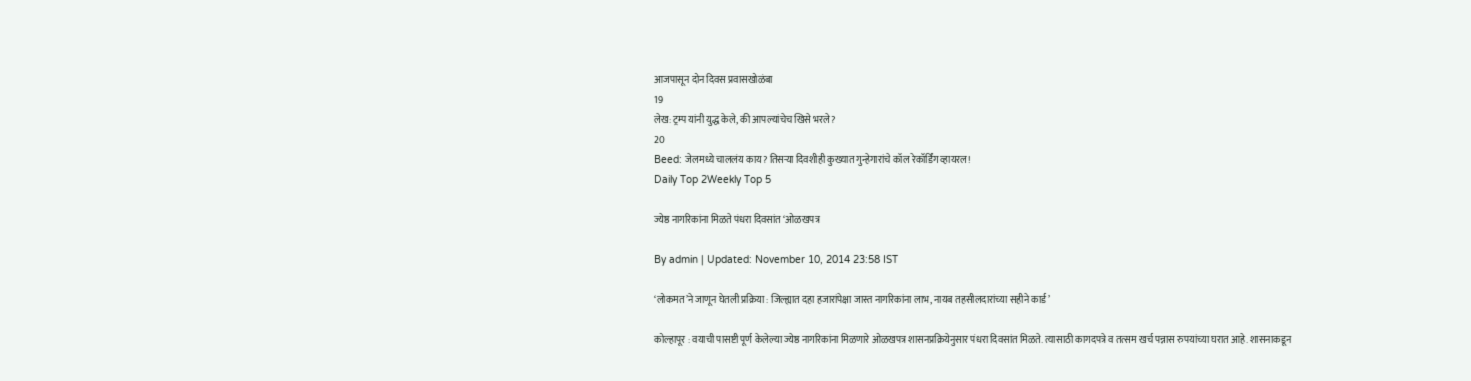आजपासून दोन दिवस प्रवासखोळंबा
19
लेख: ट्रम्प यांनी युद्ध केले, की आपल्यांचेच खिसे भरले?
20
Beed: जेलमध्ये चाललंय काय? तिसऱ्या दिवशीही कुख्यात गुन्हेगारांचे कॉल रेकॉर्डिंग व्हायरल!
Daily Top 2Weekly Top 5

ज्येष्ठ नागरिकांना मिळते पंधरा दिवसांत ‘ओळखपत्र

By admin | Updated: November 10, 2014 23:58 IST

‘लोकमत’ने जाणून घेतली प्रक्रिया : जिल्ह्यात दहा हजारांपेक्षा जास्त नागरिकांना लाभ, नायब तहसीलदारांच्या सहीने कार्ड’

कोल्हापूर : वयाची पासष्टी पूर्ण केलेल्या ज्येष्ठ नागरिकांना मिळणारे ओळखपत्र शासनप्रक्रियेनुसार पंधरा दिवसांत मिळते. त्यासाठी कागदपत्रे व तत्सम खर्च पन्नास रुपयांच्या घरात आहे. शासनाकडून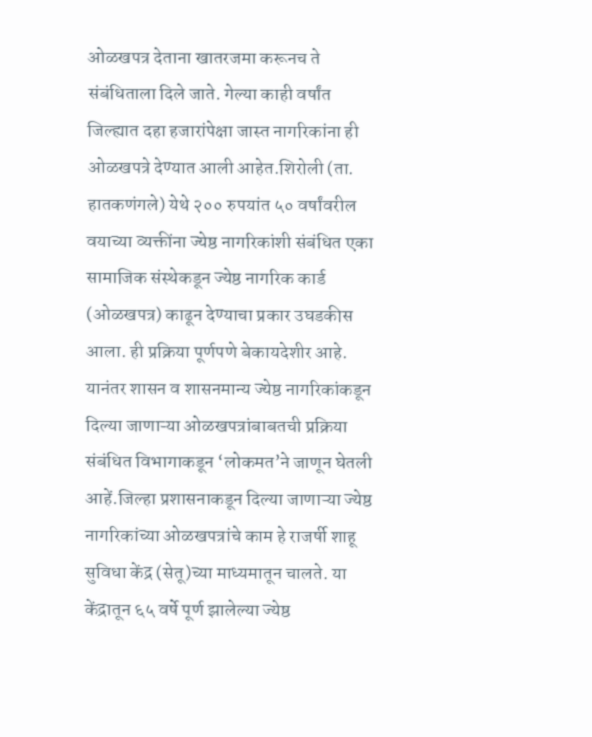ओळखपत्र देताना खातरजमा करूनच ते संबंधिताला दिले जाते. गेल्या काही वर्षांत जिल्ह्यात दहा हजारांपेक्षा जास्त नागरिकांना ही ओळखपत्रे देण्यात आली आहेत.शिरोली (ता. हातकणंगले) येथे २०० रुपयांत ५० वर्षांवरील वयाच्या व्यक्तींना ज्येष्ठ नागरिकांशी संबंधित एका सामाजिक संस्थेकडून ज्येष्ठ नागरिक कार्ड (ओळखपत्र) काढून देण्याचा प्रकार उघडकीस आला. ही प्रक्रिया पूर्णपणे बेकायदेशीर आहे. यानंतर शासन व शासनमान्य ज्येष्ठ नागरिकांकडून दिल्या जाणाऱ्या ओळखपत्रांबाबतची प्रक्रिया संबंधित विभागाकडून ‘लोकमत’ने जाणून घेतली आहें.जिल्हा प्रशासनाकडून दिल्या जाणाऱ्या ज्येष्ठ नागरिकांच्या ओळखपत्रांचे काम हे राजर्षी शाहू सुविधा केंद्र (सेतू)च्या माध्यमातून चालते. या केंद्रातून ६५ वर्षे पूर्ण झालेल्या ज्येष्ठ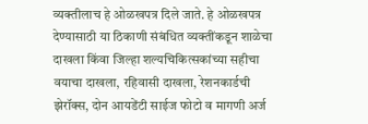व्यक्तीलाच हे ओळखपत्र दिले जाते. हे ओळखपत्र देण्यासाठी या ठिकाणी संबंधित व्यक्तींकडून शाळेचा दाखला किंवा जिल्हा शल्यचिकित्सकांच्या सहीचा वयाचा दाखला, रहिवासी दाखला, रेशनकार्डची झेरॉक्स, दोन आयडेंटी साईज फोटो व मागणी अर्ज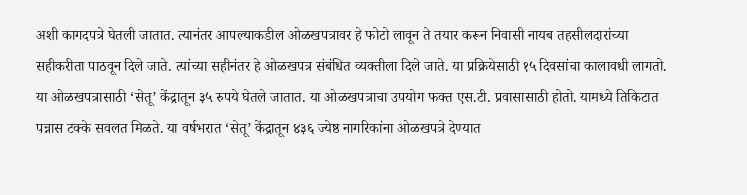अशी कागदपत्रे घेतली जातात. त्यानंतर आपल्याकडील ओळखपत्रावर हे फोटो लावून ते तयार करून निवासी नायब तहसीलदारांच्या सहीकरीता पाठवून दिले जाते. त्यांच्या सहीनंतर हे ओळखपत्र संबंधित व्यक्तीला दिले जाते. या प्रक्रियेसाठी १५ दिवसांचा कालावधी लागतो. या ओळखपत्रासाठी ‘सेतू’ केंद्रातून ३५ रुपये घेतले जातात. या ओळखपत्राचा उपयोग फक्त एस.टी. प्रवासासाठी होतो. यामध्ये तिकिटात पन्नास टक्के सवलत मिळते. या वर्षभरात ‘सेतू’ केंद्रातून ४३६ ज्येष्ठ नागरिकांना ओळखपत्रे देण्यात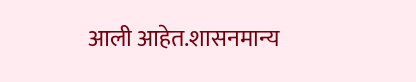आली आहेत.शासनमान्य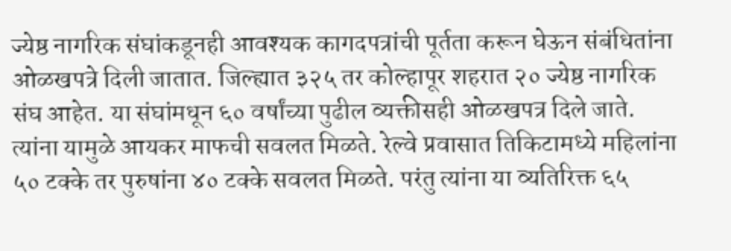ज्येष्ठ नागरिक संघांकडूनही आवश्यक कागदपत्रांची पूर्तता करून घेऊन संबंधितांना ओळखपत्रे दिली जातात. जिल्ह्यात ३२५ तर कोल्हापूर शहरात २० ज्येष्ठ नागरिक संघ आहेत. या संघांमधून ६० वर्षांच्या पुढील व्यक्तीसही ओळखपत्र दिले जाते. त्यांना यामुळे आयकर माफची सवलत मिळते. रेल्वे प्रवासात तिकिटामध्ये महिलांना ५० टक्के तर पुरुषांना ४० टक्के सवलत मिळते. परंतु त्यांना या व्यतिरिक्त ६५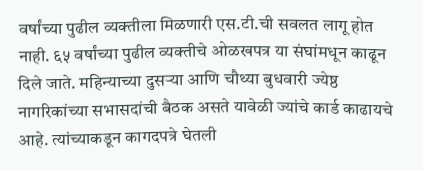वर्षांच्या पुढील व्यक्तीला मिळणारी एस.टी.ची सवलत लागू होत नाही. ६५ वर्षांच्या पुढील व्यक्तीचे ओळखपत्र या संघांमधून काढून दिले जाते. महिन्याच्या दुसऱ्या आणि चौथ्या बुधवारी ज्येष्ठ नागरिकांच्या सभासदांची बैठक असते यावेळी ज्यांचे कार्ड काढायचे आहे. त्यांच्याकडून कागदपत्रे घेतली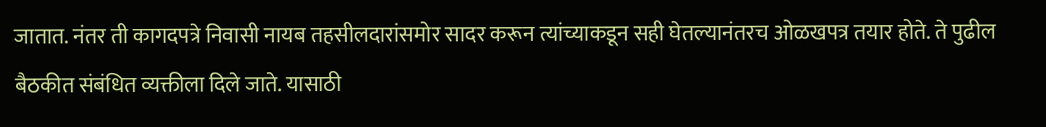जातात. नंतर ती कागदपत्रे निवासी नायब तहसीलदारांसमोर सादर करून त्यांच्याकडून सही घेतल्यानंतरच ओळखपत्र तयार होते. ते पुढील बैठकीत संबंधित व्यक्तीला दिले जाते. यासाठी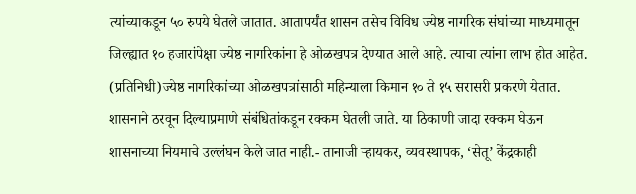त्यांच्याकडून ५० रुपये घेतले जातात. आतापर्यंत शासन तसेच विविध ज्येष्ठ नागरिक संघांच्या माध्यमातून जिल्ह्यात १० हजारांपेक्षा ज्येष्ठ नागरिकांना हे ओळखपत्र देण्यात आले आहे. त्याचा त्यांना लाभ होत आहेत. (प्रतिनिधी)ज्येष्ठ नागरिकांच्या ओळखपत्रांसाठी महिन्याला किमान १० ते १५ सरासरी प्रकरणे येतात. शासनाने ठरवून दिल्याप्रमाणे संबंधितांकडून रक्कम घेतली जाते. या ठिकाणी जादा रक्कम घेऊन शासनाच्या नियमाचे उल्लंघन केले जात नाही.- तानाजी ऱ्हायकर, व्यवस्थापक, ‘सेतू’ केंद्रकाही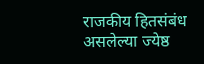राजकीय हितसंबंध असलेल्या ज्येष्ठ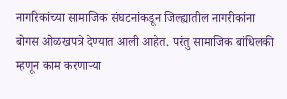नागरिकांच्या सामाजिक संघटनांकडून जिल्ह्यातील नागरीकांना बोगस ओळखपत्रे देण्यात आली आहेत. परंतु सामाजिक बांधिलकी म्हणून काम करणाऱ्या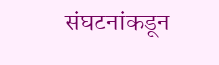संघटनांकडून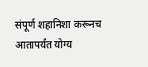संपूर्ण शहानिशा करूनच आतापर्यंत योग्य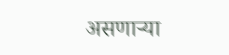असणाऱ्या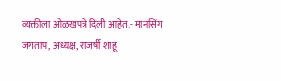व्यक्तीला ओळखपत्रे दिली आहेत.- मानसिंग जगताप, अध्यक्ष, राजर्षी शाहू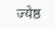ज्येष्ठ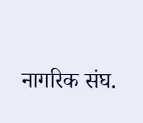नागरिक संघ.